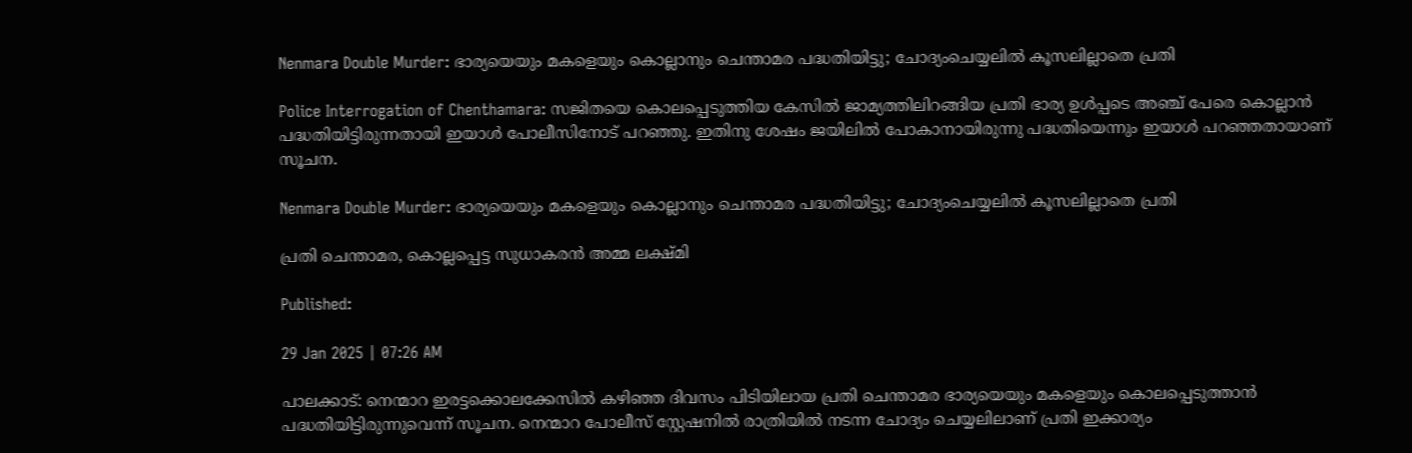Nenmara Double Murder: ഭാര്യയെയും മകളെയും കൊല്ലാനും ചെന്താമര പദ്ധതിയിട്ടു; ചോദ്യംചെയ്യലില്‍ കൂസലില്ലാതെ പ്രതി

Police Interrogation of Chenthamara: സജിതയെ കൊലപ്പെടുത്തിയ കേസിൽ ജാമ്യത്തിലിറങ്ങിയ പ്രതി ഭാര്യ ഉൾപ്പടെ അഞ്ച് പേരെ കൊല്ലാൻ പദ്ധതിയിട്ടിരുന്നതായി ഇയാൾ പോലീസിനോട് പറഞ്ഞു. ഇതിനു ശേഷം ജയിലിൽ പോകാനായിരുന്നു പദ്ധതിയെന്നും ഇയാൾ പറഞ്ഞതായാണ് സൂചന.

Nenmara Double Murder: ഭാര്യയെയും മകളെയും കൊല്ലാനും ചെന്താമര പദ്ധതിയിട്ടു; ചോദ്യംചെയ്യലില്‍ കൂസലില്ലാതെ പ്രതി

പ്രതി ചെന്താമര, കൊല്ലപ്പെട്ട സുധാകരന്‍ അമ്മ ലക്ഷ്മി

Published:

29 Jan 2025 | 07:26 AM

പാലക്കാട്: നെന്മാറ ഇരട്ടക്കൊലക്കേസിൽ കഴിഞ്ഞ ദിവസം പിടിയിലായ പ്രതി ചെന്താമര ഭാര്യയെയും മകളെയും കൊലപ്പെടുത്താൻ പദ്ധതിയിട്ടിരുന്നുവെന്ന് സൂചന. നെന്മാറ പോലീസ് സ്റ്റേഷനിൽ രാത്രിയിൽ നടന്ന ചോദ്യം ചെയ്യലിലാണ് പ്രതി ഇക്കാര്യം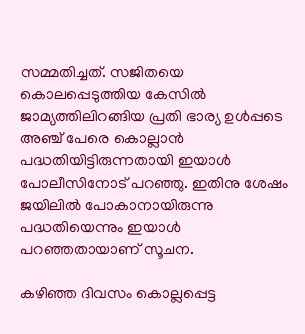സമ്മതിച്ചത്. സജിതയെ കൊലപ്പെടുത്തിയ കേസിൽ ജാമ്യത്തിലിറങ്ങിയ പ്രതി ഭാര്യ ഉൾപ്പടെ അഞ്ച് പേരെ കൊല്ലാൻ പദ്ധതിയിട്ടിരുന്നതായി ഇയാൾ പോലീസിനോട് പറഞ്ഞു. ഇതിനു ശേഷം ജയിലിൽ പോകാനായിരുന്നു പദ്ധതിയെന്നും ഇയാൾ പറഞ്ഞതായാണ് സൂചന.

കഴിഞ്ഞ ദിവസം കൊല്ലപ്പെട്ട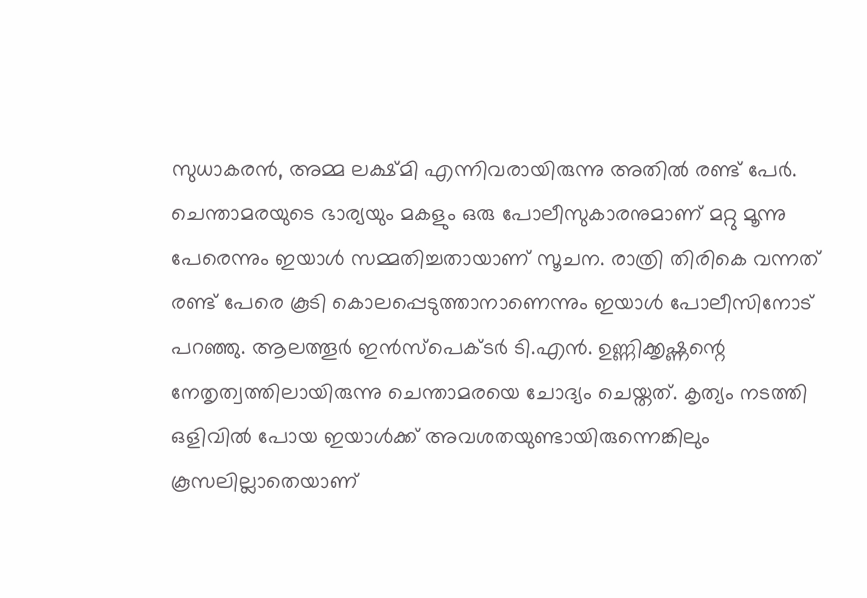സുധാകരൻ, അമ്മ ലക്ഷ്മി എന്നിവരായിരുന്നു അതിൽ രണ്ട് പേർ. ചെന്താമരയുടെ ഭാര്യയും മകളും ഒരു പോലീസുകാരനുമാണ് മറ്റു മൂന്നു പേരെന്നും ഇയാൾ സമ്മതിച്ചതായാണ് സൂചന. രാത്രി തിരികെ വന്നത് രണ്ട് പേരെ കൂടി കൊലപ്പെടുത്താനാണെന്നും ഇയാൾ പോലീസിനോട് പറഞ്ഞു. ആലത്തൂര്‍ ഇന്‍സ്‌പെക്ടര്‍ ടി.എന്‍. ഉണ്ണിക്കൃഷ്ണന്റെ നേതൃത്വത്തിലായിരുന്നു ചെന്താമരയെ ചോദ്യം ചെയ്തത്. കൃത്യം നടത്തി ഒളിവിൽ പോയ ഇയാൾക്ക് അവശതയുണ്ടായിരുന്നെങ്കിലും കൂസലില്ലാതെയാണ്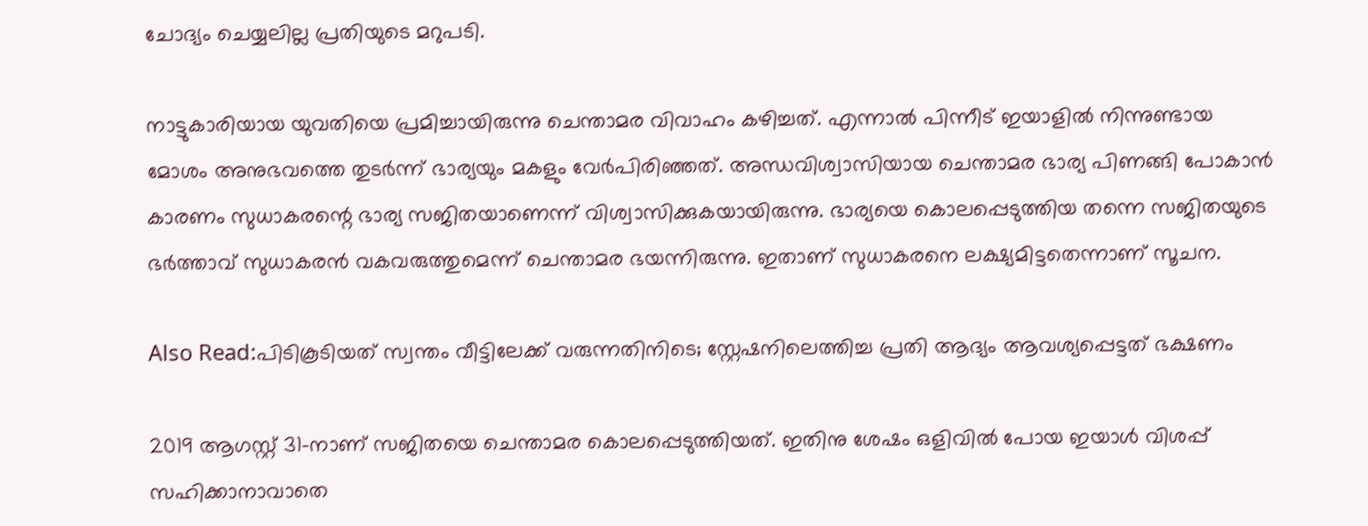ചോദ്യം ചെയ്യലില്ല‍ പ്രതിയുടെ മറുപടി.

നാട്ടുകാരിയായ യുവതിയെ പ്രമിച്ചായിരുന്നു ചെന്താമര വിവാഹം കഴിച്ചത്. എന്നാൽ പിന്നീട് ഇയാളിൽ നിന്നുണ്ടായ മോശം അനുഭവത്തെ തുടർന്ന് ഭാര്യയും മകളും വേര്‍പിരിഞ്ഞത്. അന്ധവിശ്വാസിയായ ചെന്താമര ഭാര്യ പിണങ്ങി പോകാൻ കാരണം സുധാകരന്റെ ഭാര്യ സജിതയാണെന്ന് വിശ്വാസിക്കുകയായിരുന്നു. ഭാര്യയെ കൊലപ്പെടുത്തിയ തന്നെ സജിതയുടെ ഭർത്താവ് സുധാകരൻ വകവരുത്തുമെന്ന് ചെന്താമര ഭയന്നിരുന്നു. ഇതാണ് സുധാകരനെ ലക്ഷ്യമിട്ടതെന്നാണ് സൂചന.

Also Read:പിടികൂടിയത് സ്വന്തം വീട്ടിലേക്ക് വരുന്നതിനിടെ; സ്റ്റേഷനിലെത്തിച്ച പ്രതി ആദ്യം ആവശ്യപ്പെട്ടത് ഭക്ഷണം

2019 ആഗസ്റ്റ് 31-നാണ് സജിതയെ ചെന്താമര കൊലപ്പെടുത്തിയത്. ഇതിനു ശേഷം ഒളിവിൽ പോയ ഇയാൾ വിശപ്പ് സഹിക്കാനാവാതെ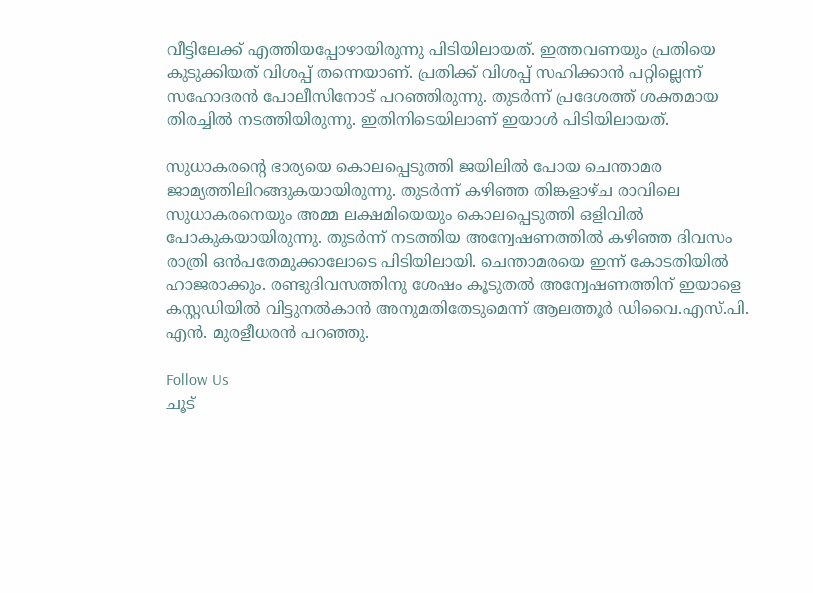വീട്ടിലേക്ക് എത്തിയപ്പോഴായിരുന്നു പിടിയിലായത്. ഇത്തവണയും പ്രതിയെ കുടുക്കിയത് വിശപ്പ് തന്നെയാണ്. പ്രതിക്ക് വിശപ്പ് സഹിക്കാൻ പറ്റില്ലെന്ന് സഹോദരൻ പോലീസിനോട് പറഞ്ഞിരുന്നു. തുടർന്ന് പ്രദേശത്ത് ശക്തമായ തിരച്ചിൽ നടത്തിയിരുന്നു. ഇതിനിടെയിലാണ് ഇയാൾ പിടിയിലായത്.

സുധാകരന്റെ ഭാര്യയെ കൊലപ്പെടുത്തി ജയിലിൽ പോയ ചെന്താമര ജാമ്യത്തിലിറങ്ങുകയായിരുന്നു. തുടർന്ന് കഴിഞ്ഞ തിങ്കളാഴ്ച രാവിലെ സുധാകരനെയും അമ്മ ലക്ഷമിയെയും കൊലപ്പെടുത്തി ഒളിവിൽ പോകുകയായിരുന്നു. തുടർന്ന് നടത്തിയ അന്വേഷണത്തിൽ കഴിഞ്ഞ ദിവസം രാത്രി ഒന്‍പതേമുക്കാലോടെ പിടിയിലായി. ചെന്താമരയെ ഇന്ന് കോടതിയിൽ ഹാജരാക്കും. രണ്ടുദിവസത്തിനു ശേഷം കൂടുതൽ അന്വേഷണത്തിന് ഇയാളെ കസ്റ്റഡിയിൽ വിട്ടുനൽകാൻ അനുമതിതേടുമെന്ന് ആലത്തൂര്‍ ഡിവൈ.എസ്.പി. എന്‍. മുരളീധരന്‍ പറഞ്ഞു.

Follow Us
ചൂട്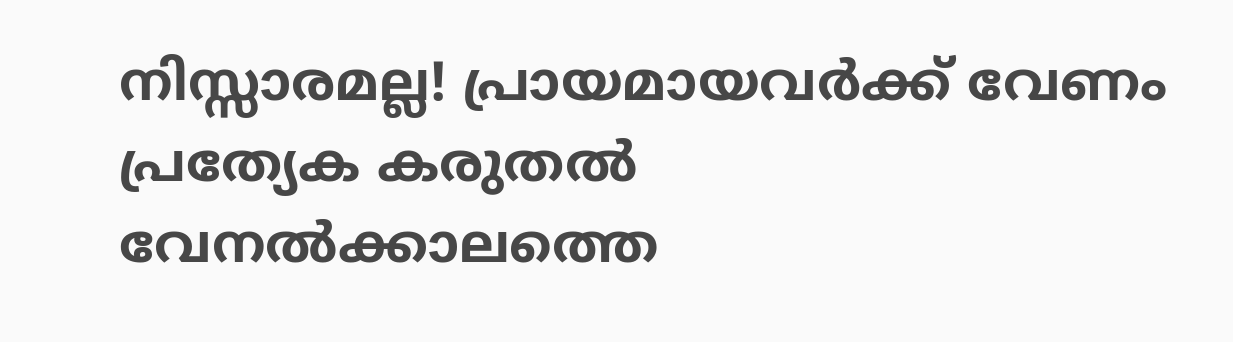നിസ്സാരമല്ല! പ്രായമായവർക്ക് വേണം പ്രത്യേക കരുതൽ
വേനൽക്കാലത്തെ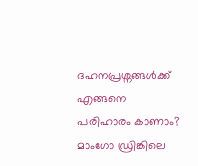ദഹനപ്രശ്നങ്ങൾക്ക് എങ്ങനെ പരിഹാരം കാണാം?
മാംഗോ ഡ്രിങ്കിലെ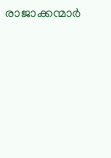രാജാക്കന്മാർ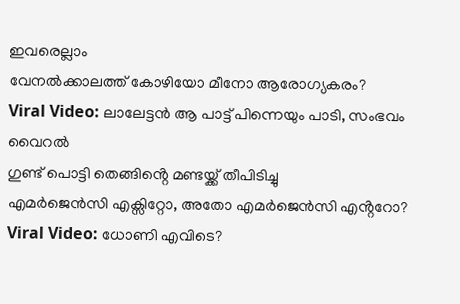ഇവരെല്ലാം
വേനൽക്കാലത്ത് കോഴിയോ മീനോ ആരോഗ്യകരം?
Viral Video: ലാലേട്ടൻ ആ പാട്ട് പിന്നെയും പാടി, സംഭവം വൈറൽ
ഗുണ്ട് പൊട്ടി തെങ്ങിൻ്റെ മണ്ടയ്ക്ക് തീപിടിച്ചു
എമർജെൻസി എക്സിറ്റോ, അതോ എമർജെൻസി എൻ്ററോ?
Viral Video: ധോണി എവിടെ?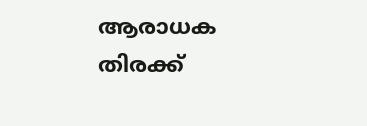ആരാധക തിരക്ക്